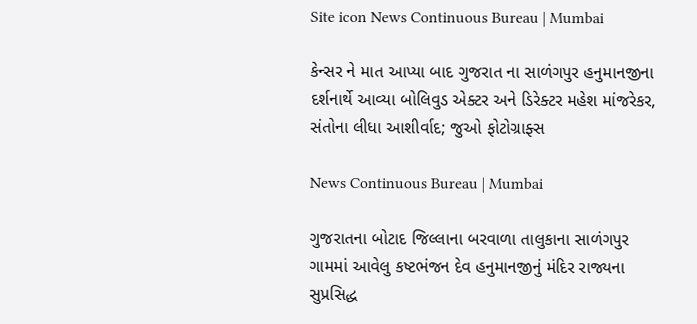Site icon News Continuous Bureau | Mumbai

કેન્સર ને માત આપ્યા બાદ ગુજરાત ના સાળંગપુર હનુમાનજીના દર્શનાર્થે આવ્યા બોલિવુડ એક્ટર અને ડિરેક્ટર મહેશ માંજરેકર, સંતોના લીધા આશીર્વાદ; જુઓ ફોટોગ્રાફ્સ

News Continuous Bureau | Mumbai

ગુજરાતના બોટાદ જિલ્લાના બરવાળા તાલુકાના સાળંગપુર ગામમાં આવેલુ કષ્ટભંજન દેવ હનુમાનજીનું મંદિર રાજ્યના સુપ્રસિદ્ધ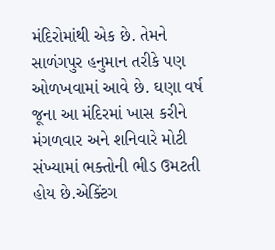મંદિરોમાંથી એક છે. તેમને સાળંગપુર હનુમાન તરીકે પણ ઓળખવામાં આવે છે. ઘણા વર્ષ જૂના આ મંદિરમાં ખાસ કરીને મંગળવાર અને શનિવારે મોટી સંખ્યામાં ભક્તોની ભીડ ઉમટતી હોય છે.એક્ટિંગ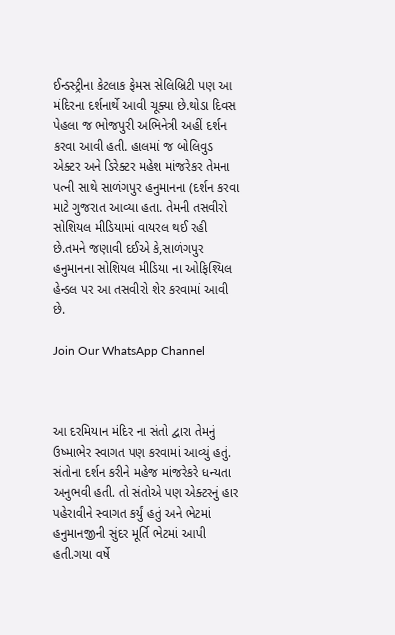ઈન્ડસ્ટ્રીના કેટલાક ફેમસ સેલિબ્રિટી પણ આ મંદિરના દર્શનાર્થે આવી ચૂક્યા છે.થોડા દિવસ પેહલા જ ભોજપુરી અભિનેત્રી અહીં દર્શન કરવા આવી હતી. હાલમાં જ બોલિવુડ એક્ટર અને ડિરેક્ટર મહેશ માંજરેકર તેમના પત્ની સાથે સાળંગપુર હનુમાનના (દર્શન કરવા માટે ગુજરાત આવ્યા હતા. તેમની તસવીરો સોશિયલ મીડિયામાં વાયરલ થઈ રહી છે.તમને જણાવી દઈએ કે,સાળંગપુર હનુમાનના સોશિયલ મીડિયા ના ઓફિશ્યિલ  હેન્ડલ પર આ તસવીરો શેર કરવામાં આવી છે.

Join Our WhatsApp Channel



આ દરમિયાન મંદિર ના સંતો દ્વારા તેમનું ઉષ્માભેર સ્વાગત પણ કરવામાં આવ્યું હતું. સંતોના દર્શન કરીને મહેજ માંજરેકરે ધન્યતા અનુભવી હતી. તો સંતોએ પણ એક્ટરનું હાર પહેરાવીને સ્વાગત કર્યું હતું અને ભેટમાં હનુમાનજીની સુંદર મૂર્તિ ભેટમાં આપી હતી.ગયા વર્ષે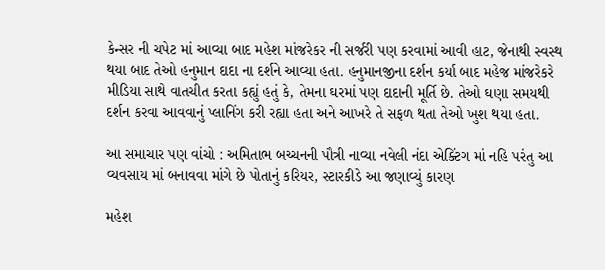કેન્સર ની ચપેટ માં આવ્યા બાદ મહેશ માંજરેકર ની સર્જરી પણ કરવામાં આવી હાટ, જેનાથી સ્વસ્થ થયા બાદ તેઓ હનુમાન દાદા ના દર્શને આવ્યા હતા. હનુમાનજીના દર્શન કર્યા બાદ મહેજ માંજરેકરે મીડિયા સાથે વાતચીત કરતા કહ્યું હતું કે, તેમના ઘરમાં પણ દાદાની મૂર્તિ છે. તેઓ ઘણા સમયથી દર્શન કરવા આવવાનું પ્લાનિંગ કરી રહ્યા હતા અને આખરે તે સફળ થતા તેઓ ખુશ થયા હતા.

આ સમાચાર પણ વાંચો : અમિતાભ બચ્ચનની પૌત્રી નાવ્યા નવેલી નંદા એક્ટિંગ માં નહિ પરંતુ આ વ્યવસાય માં બનાવવા માંગે છે પોતાનું કરિયર, સ્ટારકીડે આ જણાવ્યું કારણ

મહેશ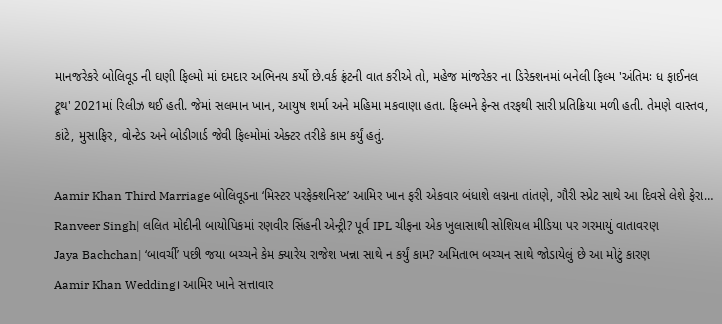માનજરેકરે બોલિવૂડ ની ઘણી ફિલ્મો માં દમદાર અભિનય કર્યો છે.વર્ક ફ્રંટની વાત કરીએ તો, મહેજ માંજરેકર ના ડિરેક્શનમાં બનેલી ફિલ્મ 'અંતિમઃ ધ ફાઈનલ ટ્રૂથ' 2021માં રિલીઝ થઈ હતી. જેમાં સલમાન ખાન, આયુષ શર્મા અને મહિમા મકવાણા હતા. ફિલ્મને ફેન્સ તરફથી સારી પ્રતિક્રિયા મળી હતી. તેમણે વાસ્તવ, કાંટે, મુસાફિર, વોન્ટેડ અને બોડીગાર્ડ જેવી ફિલ્મોમાં એક્ટર તરીકે કામ કર્યું હતું.

Aamir Khan Third Marriage બોલિવૂડના ‘મિસ્ટર પરફેક્શનિસ્ટ’ આમિર ખાન ફરી એકવાર બંધાશે લગ્નના તાંતણે, ગૌરી સ્પ્રેટ સાથે આ દિવસે લેશે ફેરા…
Ranveer Singh| લલિત મોદીની બાયોપિકમાં રણવીર સિંહની એન્ટ્રી? પૂર્વ IPL ચીફના એક ખુલાસાથી સોશિયલ મીડિયા પર ગરમાયું વાતાવરણ
Jaya Bachchan| ‘બાવર્ચી’ પછી જયા બચ્ચને કેમ ક્યારેય રાજેશ ખન્ના સાથે ન કર્યું કામ? અમિતાભ બચ્ચન સાથે જોડાયેલું છે આ મોટું કારણ
Aamir Khan Wedding। આમિર ખાને સત્તાવાર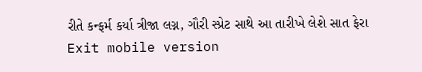રીતે કન્ફર્મ કર્યા ત્રીજા લગ્ન, ગૌરી સ્પ્રેટ સાથે આ તારીખે લેશે સાત ફેરા
Exit mobile version